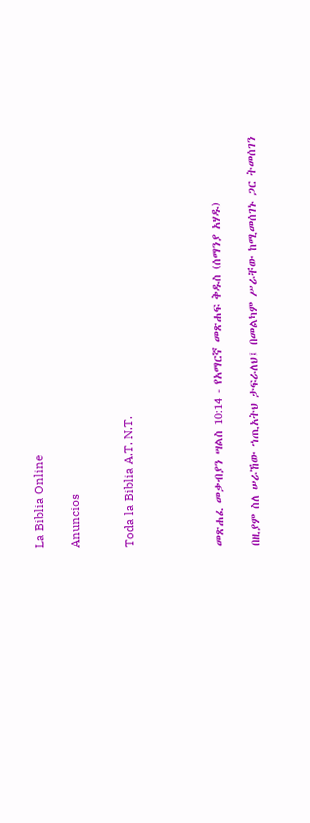La Biblia Online

Anuncios


Toda la Biblia A.T. N.T.




መጽሐፈ መቃብያን ሣልስ 10:14 - የአማርኛ መጽሐፍ ቅዱስ (ሰማንያ አሃዱ)

በዚያም ስለ ሠራኸው ኀጢአትህ ታፍራለህ፤ በመልካም ሥራቸው ከሚመሰገኑ ጋር ትመሰገን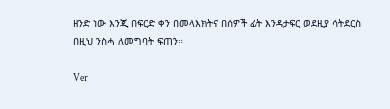ዘንድ ነው እንጂ በፍርድ ቀን በመላእክትና በሰዎች ፊት እንዳታፍር ወደዚያ ሳትደርስ በዚህ ንስሓ ለመግባት ፍጠን።

Ver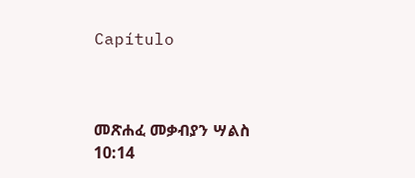Capítulo



መጽሐፈ መቃብያን ሣልስ 10:14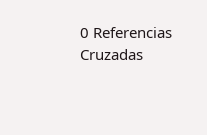0 Referencias Cruzadas